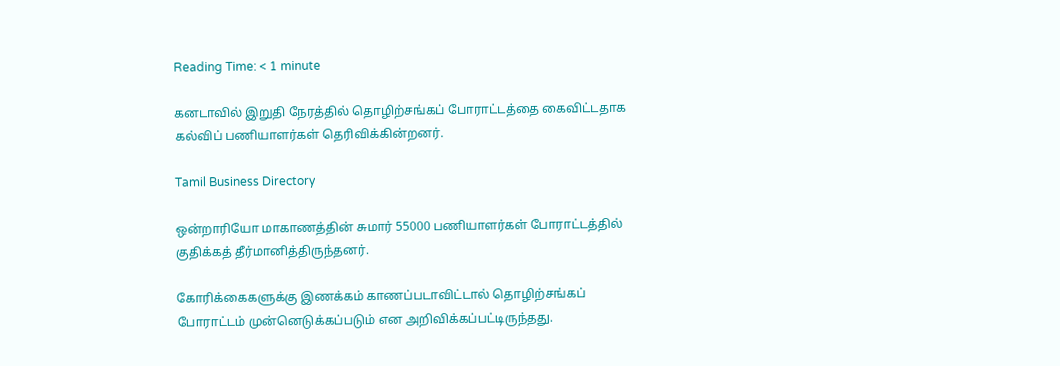Reading Time: < 1 minute

கனடாவில் இறுதி நேரத்தில் தொழிற்சங்கப் போராட்டத்தை கைவிட்டதாக கல்விப் பணியாளர்கள் தெரிவிக்கின்றனர்.

Tamil Business Directory

ஒன்றாரியோ மாகாணத்தின் சுமார் 55000 பணியாளர்கள் போராட்டத்தில் குதிக்கத் தீர்மானித்திருந்தனர்.

கோரிக்கைகளுக்கு இணக்கம் காணப்படாவிட்டால் தொழிற்சங்கப் போராட்டம் முன்னெடுக்கப்படும் என அறிவிக்கப்பட்டிருந்தது.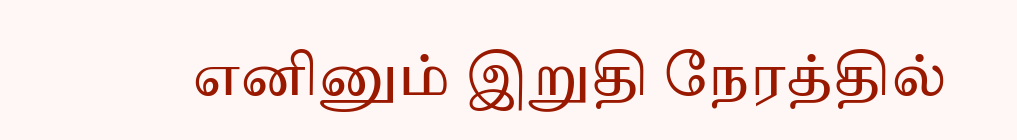எனினும் இறுதி நேரத்தில்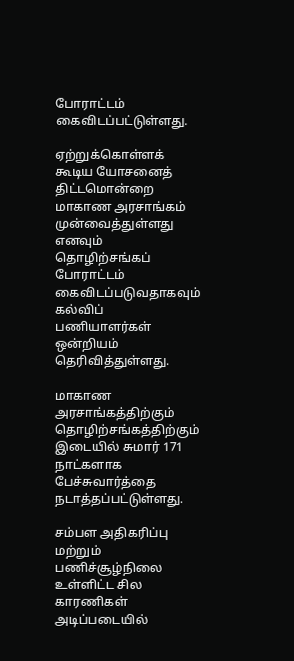போராட்டம் கைவிடப்பட்டுள்ளது.

ஏற்றுக்கொள்ளக் கூடிய யோசனைத் திட்டமொன்றை மாகாண அரசாங்கம் முன்வைத்துள்ளது எனவும் தொழிற்சங்கப் போராட்டம் கைவிடப்படுவதாகவும் கல்விப் பணியாளர்கள் ஒன்றியம் தெரிவித்துள்ளது.

மாகாண அரசாங்கத்திற்கும் தொழிற்சங்கத்திற்கும் இடையில் சுமார் 171 நாட்களாக பேச்சுவார்த்தை நடாத்தப்பட்டுள்ளது.

சம்பள அதிகரிப்பு மற்றும் பணிச்சூழ்நிலை உள்ளிட்ட சில காரணிகள் அடிப்படையில்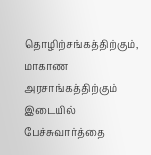தொழிற்சங்கத்திற்கும், மாகாண அரசாங்கத்திற்கும் இடையில் பேச்சுவார்த்தை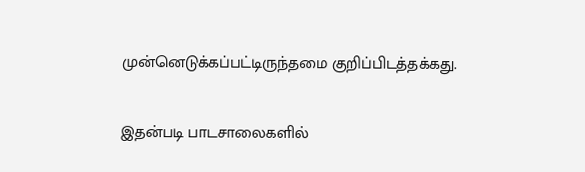முன்னெடுக்கப்பட்டிருந்தமை குறிப்பிடத்தக்கது.

இதன்படி பாடசாலைகளில்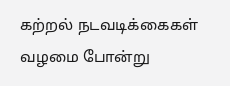கற்றல் நடவடிக்கைகள் வழமை போன்று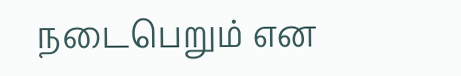நடைபெறும் என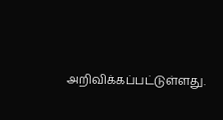அறிவிக்கப்பட்டுள்ளது.